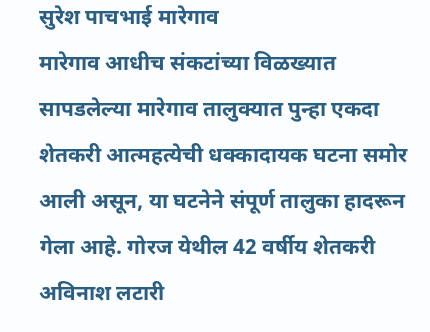सुरेश पाचभाई मारेगाव
मारेगाव आधीच संकटांच्या विळख्यात सापडलेल्या मारेगाव तालुक्यात पुन्हा एकदा शेतकरी आत्महत्येची धक्कादायक घटना समोर आली असून, या घटनेने संपूर्ण तालुका हादरून गेला आहे. गोरज येथील 42 वर्षीय शेतकरी अविनाश लटारी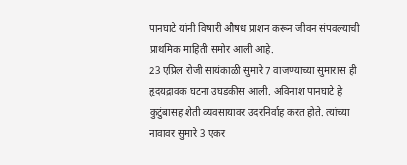पानघाटे यांनी विषारी औषध प्राशन करून जीवन संपवल्याची प्राथमिक माहिती समोर आली आहे.
23 एप्रिल रोजी सायंकाळी सुमारे 7 वाजण्याच्या सुमारास ही हृदयद्रावक घटना उघडकीस आली. अविनाश पानघाटे हे कुटुंबासह शेती व्यवसायावर उदरनिर्वाह करत होते. त्यांच्या नावावर सुमारे 3 एकर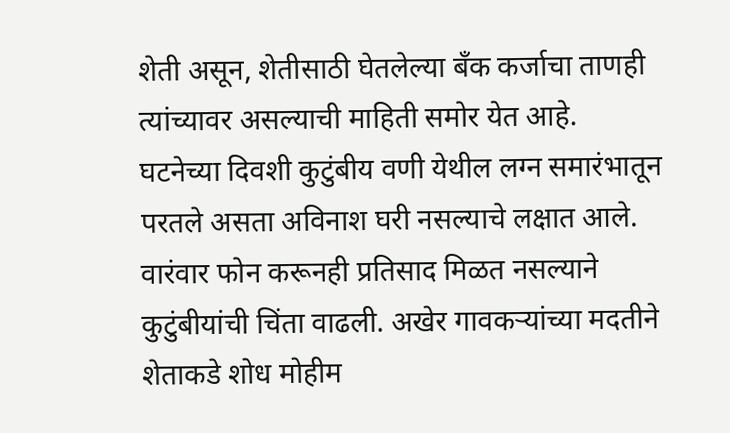शेती असून, शेतीसाठी घेतलेल्या बँक कर्जाचा ताणही त्यांच्यावर असल्याची माहिती समोर येत आहे.
घटनेच्या दिवशी कुटुंबीय वणी येथील लग्न समारंभातून परतले असता अविनाश घरी नसल्याचे लक्षात आले. वारंवार फोन करूनही प्रतिसाद मिळत नसल्याने कुटुंबीयांची चिंता वाढली. अखेर गावकऱ्यांच्या मदतीने शेताकडे शोध मोहीम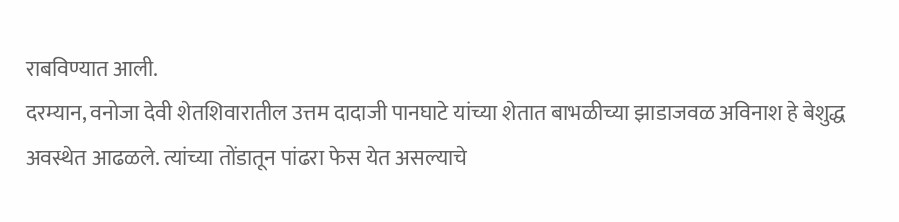राबविण्यात आली.
दरम्यान, वनोजा देवी शेतशिवारातील उत्तम दादाजी पानघाटे यांच्या शेतात बाभळीच्या झाडाजवळ अविनाश हे बेशुद्ध अवस्थेत आढळले. त्यांच्या तोंडातून पांढरा फेस येत असल्याचे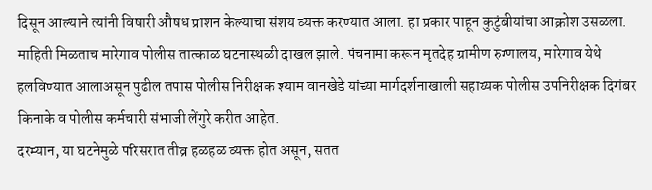दिसून आल्याने त्यांनी विषारी औषध प्राशन केल्याचा संशय व्यक्त करण्यात आला. हा प्रकार पाहून कुटुंबीयांचा आक्रोश उसळला.
माहिती मिळताच मारेगाव पोलीस तात्काळ घटनास्थळी दाखल झाले. पंचनामा करून मृतदेह ग्रामीण रुग्णालय, मारेगाव येथे हलविण्यात आलाअसून पुढील तपास पोलीस निरीक्षक श्याम वानखेडे यांच्या मार्गदर्शनाखाली सहाय्यक पोलीस उपनिरीक्षक दिगंबर किनाके व पोलीस कर्मचारी संभाजी लेंगुरे करीत आहेत.
दरम्यान, या घटनेमुळे परिसरात तीव्र हळहळ व्यक्त होत असून, सतत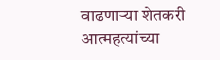वाढणाऱ्या शेतकरी आत्महत्यांच्या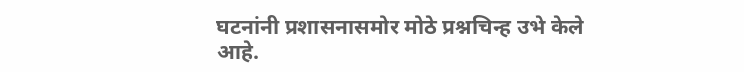घटनांनी प्रशासनासमोर मोठे प्रश्नचिन्ह उभे केले आहे.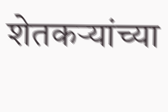शेतकऱ्यांच्या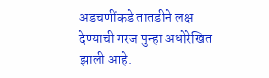अडचणींकडे तातडीने लक्ष देण्याची गरज पुन्हा अधोरेखित झाली आहे.